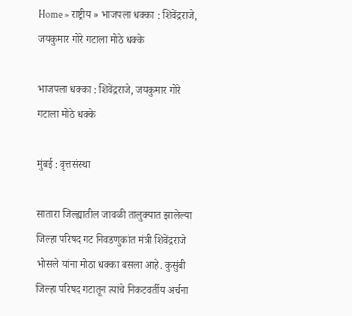Home » राष्ट्रीय » भाजपला धक्का : शिवेंद्रराजे, जयकुमार गोरे गटाला मोठे धक्के

भाजपला धक्का : शिवेंद्रराजे, जयकुमार गोरे गटाला मोठे धक्के

मुंबई : वृत्तसंस्था

सातारा जिल्ह्यातील जावळी तालुक्यात झालेल्या जिल्हा परिषद गट निवडणुकांत मंत्री शिवेंद्रराजे भोसले यांना मोठा धक्का बसला आहे. कुसुंबी जिल्हा परिषद गटातून त्यांचे निकटवर्तीय अर्चना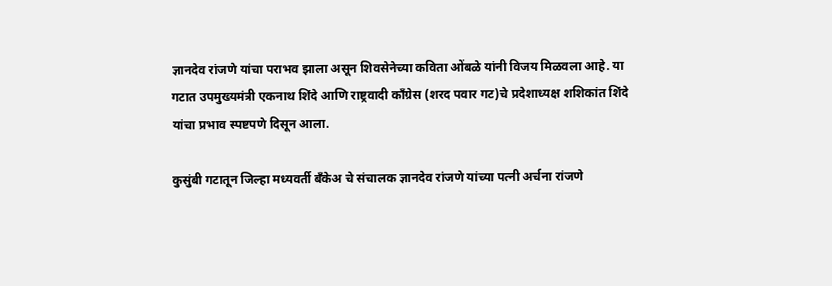ज्ञानदेव रांजणे यांचा पराभव झाला असून शिवसेनेच्या कविता ओंबळे यांनी विजय मिळवला आहे. या गटात उपमुख्यमंत्री एकनाथ शिंदे आणि राष्ट्रवादी काँग्रेस (शरद पवार गट)चे प्रदेशाध्यक्ष शशिकांत शिंदे यांचा प्रभाव स्पष्टपणे दिसून आला.

कुसुंबी गटातून जिल्हा मध्यवर्ती बँकेअ चे संचालक ज्ञानदेव रांजणे यांच्या पत्नी अर्चना रांजणे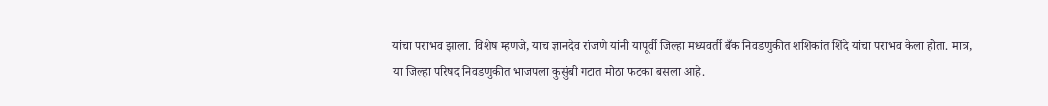यांचा पराभव झाला. विशेष म्हणजे, याच ज्ञानदेव रांजणे यांनी यापूर्वी जिल्हा मध्यवर्ती बँक निवडणुकीत शशिकांत शिंदे यांचा पराभव केला होता. मात्र, या जिल्हा परिषद निवडणुकीत भाजपला कुसुंबी गटात मोठा फटका बसला आहे.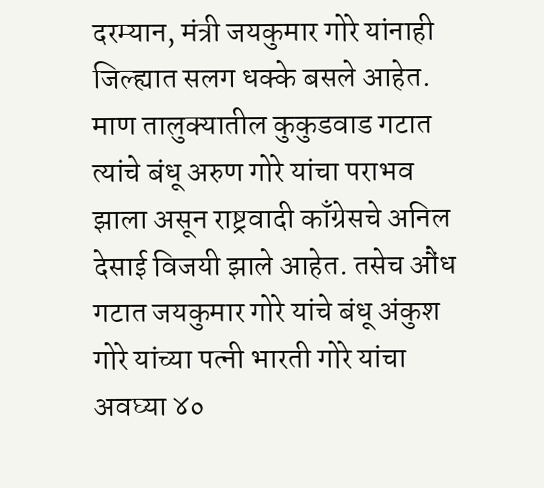दरम्यान, मंत्री जयकुमार गोरे यांनाही जिल्ह्यात सलग धक्के बसले आहेत. माण तालुक्यातील कुकुडवाड गटात त्यांचे बंधू अरुण गोरे यांचा पराभव झाला असून राष्ट्रवादी काँग्रेसचे अनिल देसाई विजयी झाले आहेत. तसेच औंध गटात जयकुमार गोरे यांचे बंधू अंकुश गोरे यांच्या पत्नी भारती गोरे यांचा अवघ्या ४०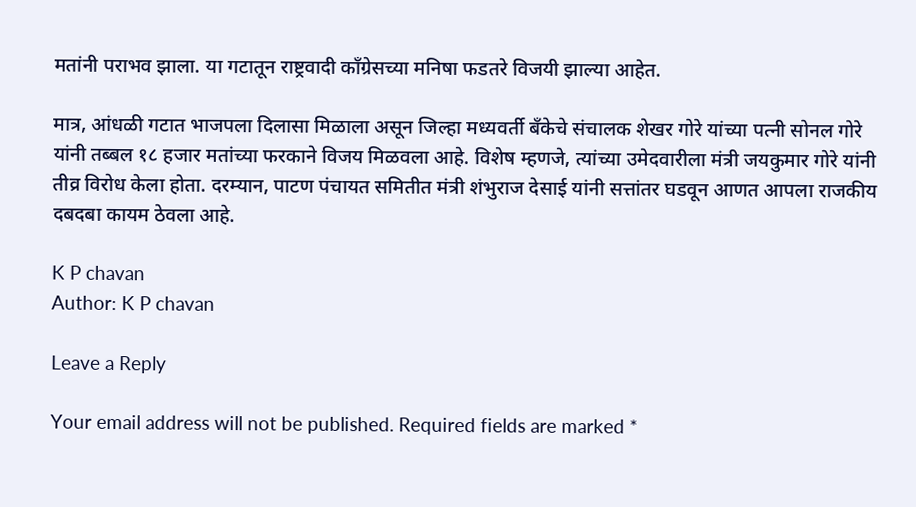मतांनी पराभव झाला. या गटातून राष्ट्रवादी काँग्रेसच्या मनिषा फडतरे विजयी झाल्या आहेत.

मात्र, आंधळी गटात भाजपला दिलासा मिळाला असून जिल्हा मध्यवर्ती बँकेचे संचालक शेखर गोरे यांच्या पत्नी सोनल गोरे यांनी तब्बल १८ हजार मतांच्या फरकाने विजय मिळवला आहे. विशेष म्हणजे, त्यांच्या उमेदवारीला मंत्री जयकुमार गोरे यांनी तीव्र विरोध केला होता. दरम्यान, पाटण पंचायत समितीत मंत्री शंभुराज देसाई यांनी सत्तांतर घडवून आणत आपला राजकीय दबदबा कायम ठेवला आहे.

K P chavan
Author: K P chavan

Leave a Reply

Your email address will not be published. Required fields are marked *